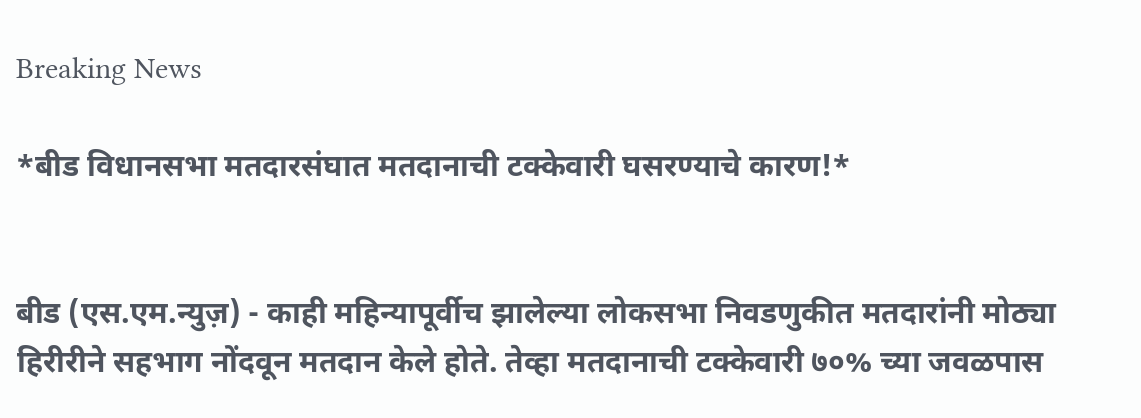Breaking News

*बीड विधानसभा मतदारसंघात मतदानाची टक्केवारी घसरण्याचे कारण!*


बीड (एस.एम.न्युज़) - काही महिन्यापूर्वीच झालेल्या लोकसभा निवडणुकीत मतदारांनी मोठ्या हिरीरीने सहभाग नोंदवून मतदान केले होते. तेव्हा मतदानाची टक्केवारी ७०% च्या जवळपास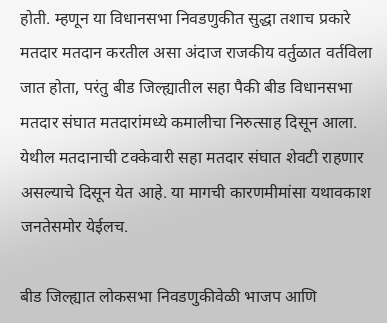होती. म्हणून या विधानसभा निवडणुकीत सुद्धा तशाच प्रकारे मतदार मतदान करतील असा अंदाज राजकीय वर्तुळात वर्तविला जात होता, परंतु बीड जिल्ह्यातील सहा पैकी बीड विधानसभा मतदार संघात मतदारांमध्ये कमालीचा निरुत्साह दिसून आला. येथील मतदानाची टक्केवारी सहा मतदार संघात शेवटी राहणार असल्याचे दिसून येत आहे. या मागची कारणमीमांसा यथावकाश जनतेसमोर येईलच.

बीड जिल्ह्यात लोकसभा निवडणुकीवेळी भाजप आणि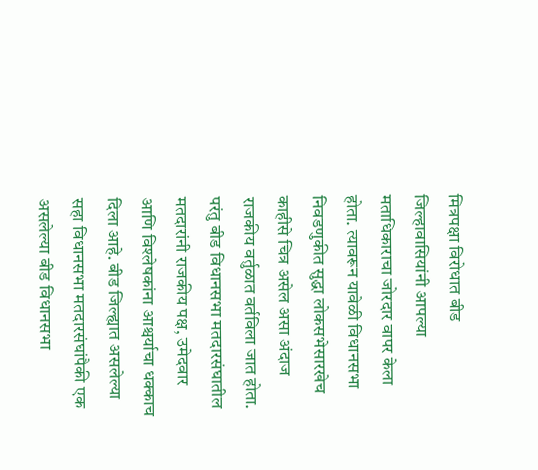मित्रपक्षा विरोधात बीड जिल्हावासियांनी आपल्या मताधिकाराचा जोरदार वापर केला होता. त्यावरून यावेळी विधानसभा निवडणुकीत सुद्धा लोकसभेसारखेच काहीसे चित्र असेल असा अंदाज राजकीय वर्तुळात वर्तविला जात होता. परंतु बीड विधानसभा मतदारसंघातील मतदारांनी राजकीय पक्ष, उमेदवार आणि विश्लेषकांना आश्चर्याचा धक्काच दिला आहे. बीड जिल्ह्यात असलेल्या सहा विधानसभा मतदारसंघांपैकी एक असलेल्या बीड विधानसभा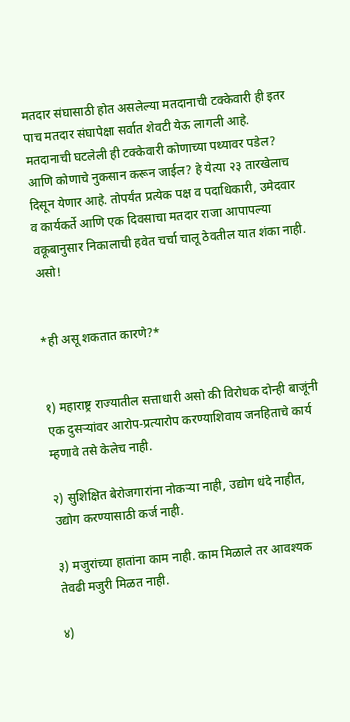मतदार संघासाठी होत असलेल्या मतदानाची टक्केवारी ही इतर पाच मतदार संघापेक्षा सर्वात शेवटी येऊ लागली आहे. मतदानाची घटलेली ही टक्केवारी कोणाच्या पथ्यावर पडेल? आणि कोणाचे नुकसान करून जाईल? हे येत्या २३ तारखेलाच दिसून येणार आहे. तोपर्यंत प्रत्येक पक्ष व पदाधिकारी, उमेदवार व कार्यकर्ते आणि एक दिवसाचा मतदार राजा आपापल्या वकूबानुसार निकालाची हवेत चर्चा चालू ठेवतील यात शंका नाही. असो!


*ही असू शकतात कारणे?*


१) महाराष्ट्र राज्यातील सत्ताधारी असो की विरोधक दोन्ही बाजूंनी एक दुसऱ्यांवर आरोप-प्रत्यारोप करण्याशिवाय जनहिताचे कार्य म्हणावे तसे केलेच नाही.

२) सुशिक्षित बेरोजगारांना नोकऱ्या नाही, उद्योग धंदे नाहीत, उद्योग करण्यासाठी कर्ज नाही.

३) मजुरांच्या हातांना काम नाही. काम मिळाले तर आवश्यक तेवढी मजुरी मिळत नाही.

४)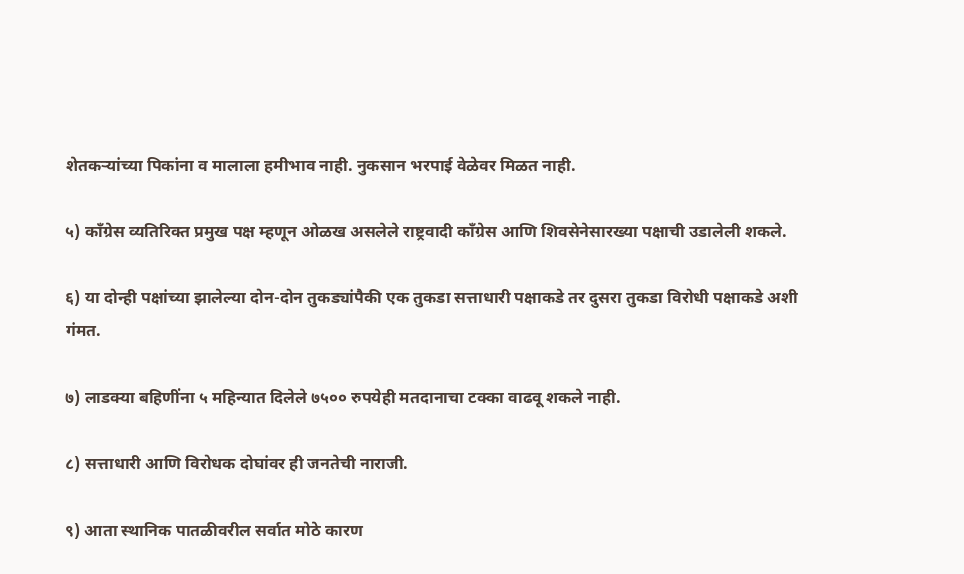शेतकऱ्यांच्या पिकांना व मालाला हमीभाव नाही. नुकसान भरपाई वेळेवर मिळत नाही.

५) काँग्रेस व्यतिरिक्त प्रमुख पक्ष म्हणून ओळख असलेले राष्ट्रवादी काँग्रेस आणि शिवसेनेसारख्या पक्षाची उडालेली शकले.

६) या दोन्ही पक्षांच्या झालेल्या दोन-दोन तुकड्यांपैकी एक तुकडा सत्ताधारी पक्षाकडे तर दुसरा तुकडा विरोधी पक्षाकडे अशी गंमत.

७) लाडक्या बहिणींना ५ महिन्यात दिलेले ७५०० रुपयेही मतदानाचा टक्का वाढवू शकले नाही.

८) सत्ताधारी आणि विरोधक दोघांवर ही जनतेची नाराजी.

९) आता स्थानिक पातळीवरील सर्वात मोठे कारण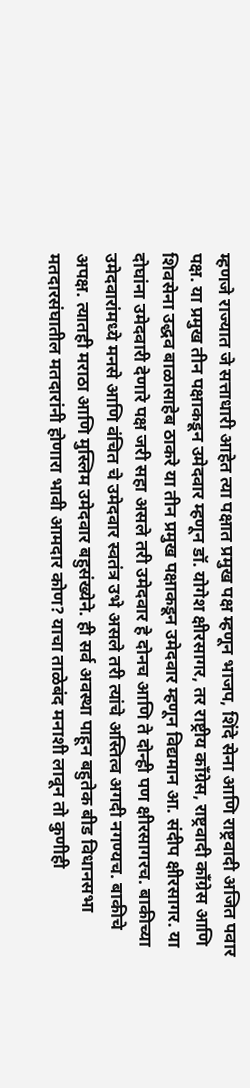म्हणजे राज्यात जे सत्ताधारी आहेत त्या पक्षात प्रमुख पक्ष म्हणून भाजप, शिंदे सेना आणि राष्ट्रवादी अजित पवार पक्ष. या प्रमुख तीन पक्षाकडून उमेदवार म्हणून डॉ. योगेश क्षीरसागर, तर राष्ट्रीय काँग्रेस, राष्ट्रवादी काँग्रेस आणि शिवसेना उद्धव बाळासाहेब ठाकरे या तीन प्रमुख पक्षाकडून उमेदवार म्हणून विद्यमान आ. संदीप क्षीरसागर. या दोघांना उमेदवारी देणारे पक्ष जरी सहा असले तरी उमेदवार हे दोनच आणि ते दोन्ही पण क्षीरसागरच. बाकीच्या उमेदवारांमध्ये मनसे आणि वंचित चे उमेदवार स्वतंत्र उभे असले तरी त्यांचे अस्तित्व अगदी नगण्यच. बाकीचे अपक्ष. त्यातही मराठा आणि मुस्लिम उमेदवार बहुसंख्येने. ही सर्व अवस्था पाहून बहुतेक बीड विधानसभा मतदारसंघातील मतदारांनी होणारा भावी आमदार कोण? याचा ताळेबंद मनाशी लावून तो कुणीही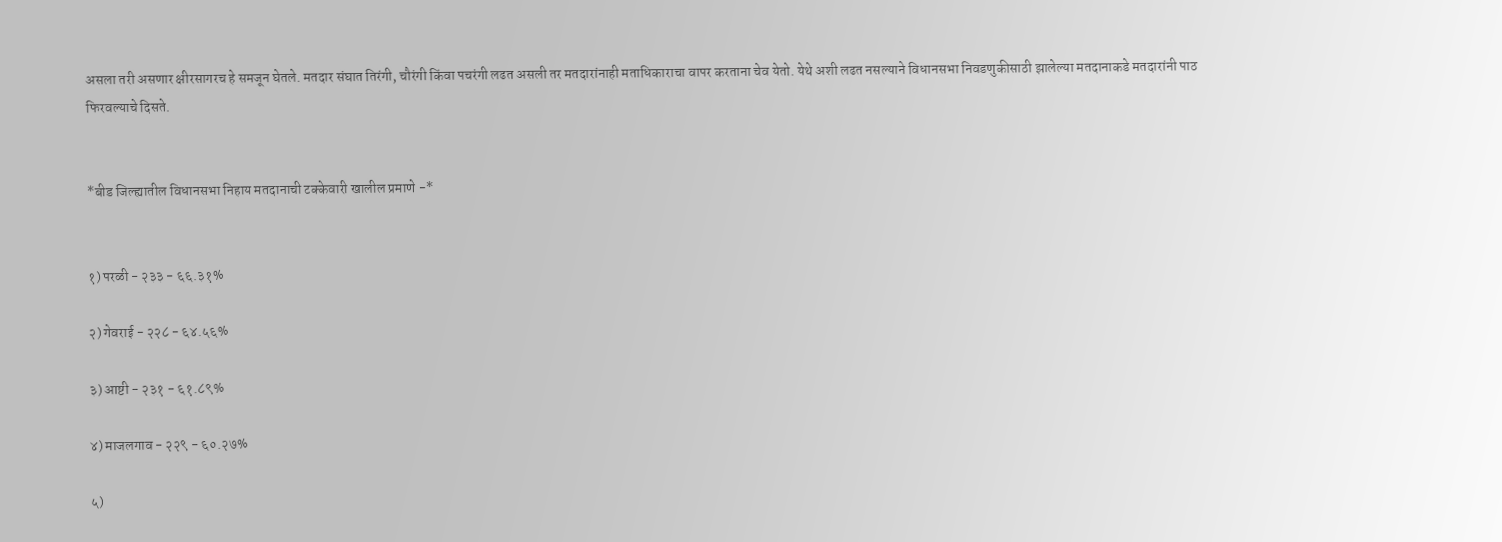असला तरी असणार क्षीरसागरच हे समजून घेतले. मतदार संघात तिरंगी, चौरंगी किंवा पचरंगी लढत असली तर मतदारांनाही मताधिकाराचा वापर करताना चेव येतो. येथे अशी लढत नसल्याने विधानसभा निवडणुकीसाठी झालेल्या मतदानाकडे मतदारांनी पाठ फिरवल्याचे दिसते.


*बीड जिल्ह्यातील विधानसभा निहाय मतदानाची टक्केवारी खालील प्रमाणे -*


१) परळी - २३३ - ६६.३१%

२) गेवराई - २२८ - ६४.५६%

३) आष्टी - २३१ - ६१.८९%

४) माजलगाव - २२९ - ६०.२७%

५)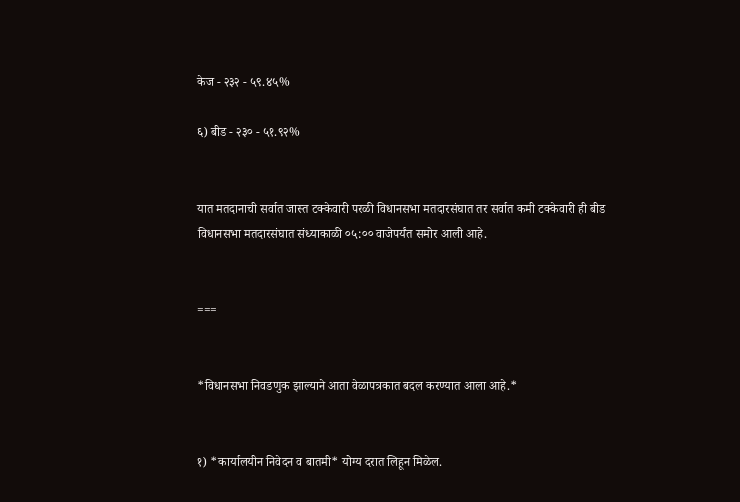केज - २३२ - ५९.४५%

६) बीड - २३० - ५१.९२%


यात मतदानाची सर्वात जास्त टक्केवारी परळी विधानसभा मतदारसंघात तर सर्वात कमी टक्केवारी ही बीड विधानसभा मतदारसंघात संध्याकाळी ०५:०० वाजेपर्यंत समोर आली आहे.


===


*विधानसभा निवडणुक झाल्याने आता वेळापत्रकात बदल करण्यात आला आहे.*


१) *कार्यालयीन निवेदन व बातमी* योग्य दरात लिहून मिळेल.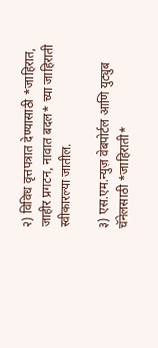२) विविध वृत्तपत्रात देण्यासाठी *जाहिरात, जाहीर प्रगटन, नावात बदल* च्या जाहिराती स्वीकारल्या जातील.

३) एस.एम.न्युज़ वेबपोर्टल आणि युट्युब चॅनेलसाठी *जाहिराती*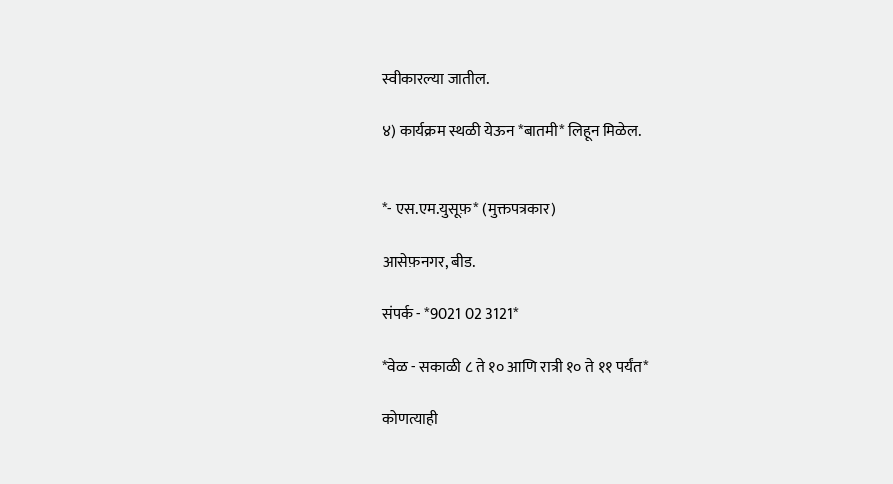स्वीकारल्या जातील.

४) कार्यक्रम स्थळी येऊन *बातमी* लिहून मिळेल.


*- एस.एम.युसूफ़* (मुक्तपत्रकार)

आसेफ़नगर, बीड.

संपर्क - *9021 02 3121*

*वेळ - सकाळी ८ ते १० आणि रात्री १० ते ११ पर्यंत*

कोणत्याही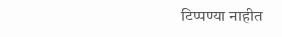टिप्पण्‍या नाहीत